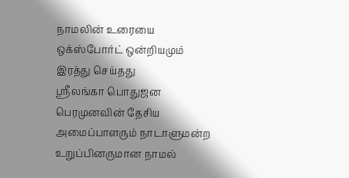நாமலின் உரையை ஒக்ஸ்போர்ட் ஒன்றியமும் இரத்து செய்தது
ஸ்ரீலங்கா பொதுஜன பெரமுனவின் தேசிய அமைப்பாளரும் நாடாளுமன்ற உறுப்பினருமான நாமல்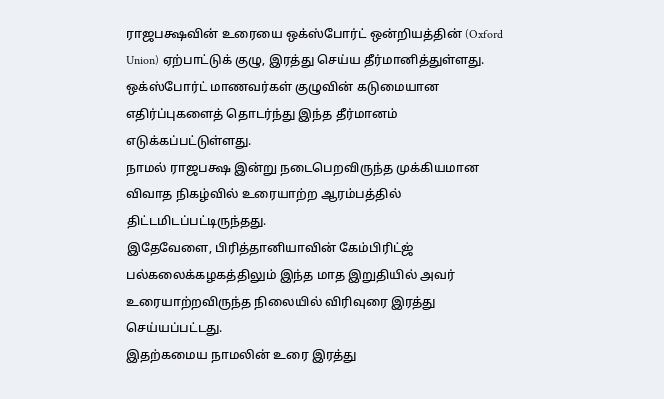ராஜபக்ஷவின் உரையை ஒக்ஸ்போர்ட் ஒன்றியத்தின் (Oxford Union) ஏற்பாட்டுக் குழு, இரத்து செய்ய தீர்மானித்துள்ளது.
ஒக்ஸ்போர்ட் மாணவர்கள் குழுவின் கடுமையான எதிர்ப்புகளைத் தொடர்ந்து இந்த தீர்மானம் எடுக்கப்பட்டுள்ளது.
நாமல் ராஜபக்ஷ இன்று நடைபெறவிருந்த முக்கியமான விவாத நிகழ்வில் உரையாற்ற ஆரம்பத்தில் திட்டமிடப்பட்டிருந்தது.
இதேவேளை, பிரித்தானியாவின் கேம்பிரிட்ஜ் பல்கலைக்கழகத்திலும் இந்த மாத இறுதியில் அவர் உரையாற்றவிருந்த நிலையில் விரிவுரை இரத்து செய்யப்பட்டது.
இதற்கமைய நாமலின் உரை இரத்து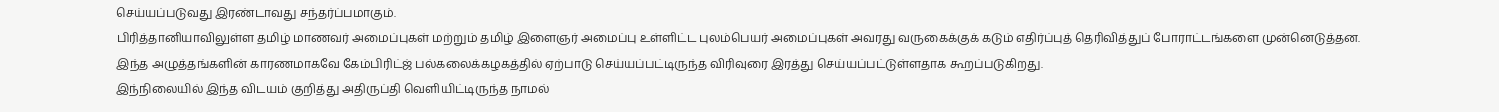செய்யப்படுவது இரண்டாவது சந்தர்ப்பமாகும்.
பிரித்தானியாவிலுள்ள தமிழ் மாணவர் அமைப்புகள் மற்றும் தமிழ் இளைஞர் அமைப்பு உள்ளிட்ட புலம்பெயர் அமைப்புகள் அவரது வருகைக்குக் கடும் எதிர்ப்புத் தெரிவித்துப் போராட்டங்களை முன்னெடுத்தன.
இந்த அழுத்தங்களின் காரணமாகவே கேம்பிரிட்ஜ் பல்கலைக்கழகத்தில் ஏற்பாடு செய்யப்பட்டிருந்த விரிவுரை இரத்து செய்யப்பட்டுள்ளதாக கூறப்படுகிறது.
இந்நிலையில் இந்த விடயம் குறித்து அதிருப்தி வெளியிட்டிருந்த நாமல்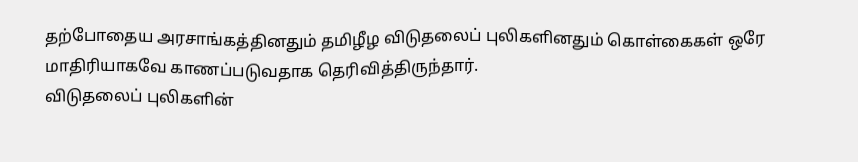தற்போதைய அரசாங்கத்தினதும் தமிழீழ விடுதலைப் புலிகளினதும் கொள்கைகள் ஒரே மாதிரியாகவே காணப்படுவதாக தெரிவித்திருந்தார்.
விடுதலைப் புலிகளின்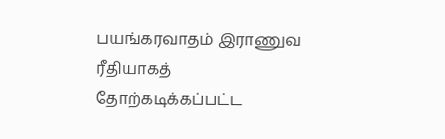பயங்கரவாதம் இராணுவ ரீதியாகத் தோற்கடிக்கப்பட்ட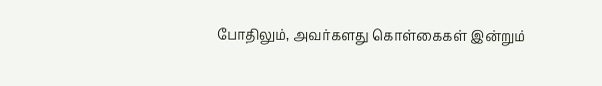போதிலும், அவர்களது கொள்கைகள் இன்றும்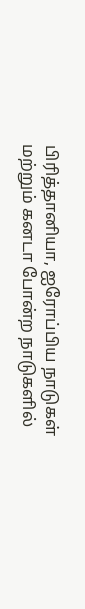பிரித்தானியா, ஐரோப்பிய நாடுகள் மற்றும் கனடா போன்ற நாடுகளில்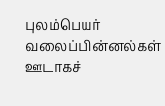புலம்பெயர் வலைப்பின்னல்கள் ஊடாகச்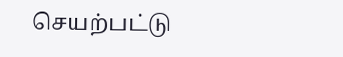செயற்பட்டு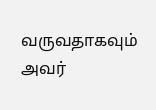வருவதாகவும் அவர்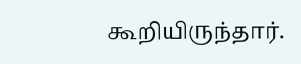கூறியிருந்தார்.